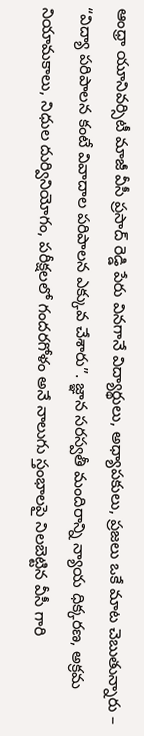ఆంధ్రా యూనివర్సిటీ మాజీ వీసీ ప్రసాద్ రెడ్డి పేరు వినగానే విద్యార్థులు, అధ్యాపకులు, ప్రజలు ఒకే మాట చెబుతున్నారు – “విద్యా పరిపాలన కంటే వివాదాల పరిపాలన ఎక్కువ చేశారు”. జ్ఞాన సరస్వతీ మందిరాన్ని న్యాయ ధిక్కరణ, అక్రమ నియామకాలు, నిధుల దుర్వినియోగం, పరీక్షలలో గందరగోళం అనే నాలుగు స్తంభాలపై నిలబెట్టిన వీసీ గారి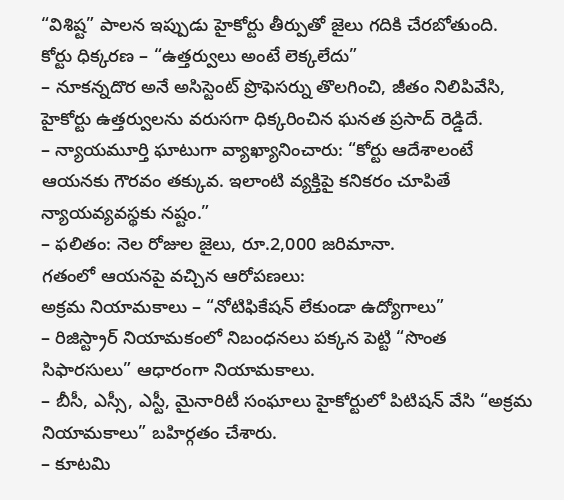“విశిష్ట” పాలన ఇప్పుడు హైకోర్టు తీర్పుతో జైలు గదికి చేరబోతుంది.
కోర్టు ధిక్కరణ – “ఉత్తర్వులు అంటే లెక్కలేదు”
– నూకన్నదొర అనే అసిస్టెంట్ ప్రొఫెసర్ను తొలగించి, జీతం నిలిపివేసి, హైకోర్టు ఉత్తర్వులను వరుసగా ధిక్కరించిన ఘనత ప్రసాద్ రెడ్డిదే.
– న్యాయమూర్తి ఘాటుగా వ్యాఖ్యానించారు: “కోర్టు ఆదేశాలంటే ఆయనకు గౌరవం తక్కువ. ఇలాంటి వ్యక్తిపై కనికరం చూపితే న్యాయవ్యవస్థకు నష్టం.”
– ఫలితం: నెల రోజుల జైలు, రూ.2,000 జరిమానా.
గతంలో ఆయనపై వచ్చిన ఆరోపణలు:
అక్రమ నియామకాలు – “నోటిఫికేషన్ లేకుండా ఉద్యోగాలు”
– రిజిస్ట్రార్ నియామకంలో నిబంధనలు పక్కన పెట్టి “సొంత సిఫారసులు” ఆధారంగా నియామకాలు.
– బీసీ, ఎస్సీ, ఎస్టీ, మైనారిటీ సంఘాలు హైకోర్టులో పిటిషన్ వేసి “అక్రమ నియామకాలు” బహిర్గతం చేశారు.
– కూటమి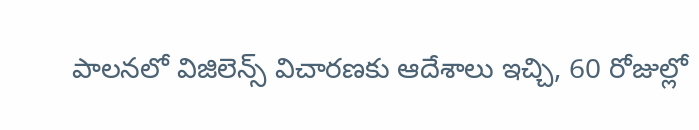పాలనలో విజిలెన్స్ విచారణకు ఆదేశాలు ఇచ్చి, 60 రోజుల్లో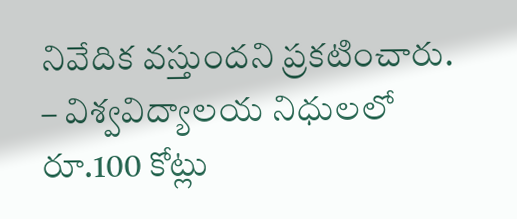నివేదిక వస్తుందని ప్రకటించారు.
– విశ్వవిద్యాలయ నిధులలో రూ.100 కోట్లు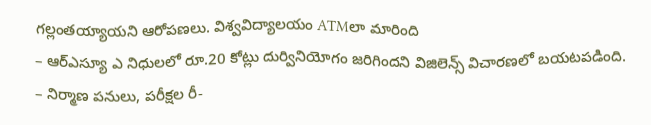గల్లంతయ్యాయని ఆరోపణలు. విశ్వవిద్యాలయం ATMలా మారింది
– ఆర్ఎస్యూ ఎ నిధులలో రూ.20 కోట్లు దుర్వినియోగం జరిగిందని విజిలెన్స్ విచారణలో బయటపడింది.
– నిర్మాణ పనులు, పరీక్షల రీ-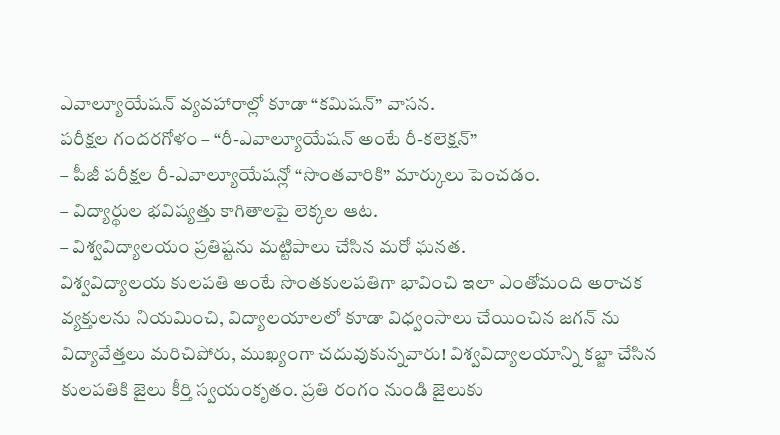ఎవాల్యూయేషన్ వ్యవహారాల్లో కూడా “కమిషన్” వాసన.
పరీక్షల గందరగోళం – “రీ-ఎవాల్యూయేషన్ అంటే రీ-కలెక్షన్”
– పీజీ పరీక్షల రీ-ఎవాల్యూయేషన్లో “సొంతవారికి” మార్కులు పెంచడం.
– విద్యార్థుల భవిష్యత్తు కాగితాలపై లెక్కల ఆట.
– విశ్వవిద్యాలయం ప్రతిష్టను మట్టిపాలు చేసిన మరో ఘనత.
విశ్వవిద్యాలయ కులపతి అంటే సొంతకులపతిగా భావించి ఇలా ఎంతోమంది అరాచక వ్యక్తులను నియమించి, విద్యాలయాలలో కూడా విధ్వంసాలు చేయించిన జగన్ ను విద్యావేత్తలు మరిచిపోరు, ముఖ్యంగా చదువుకున్నవారు! విశ్వవిద్యాలయాన్ని కబ్జా చేసిన కులపతికి జైలు కీర్తి స్వయంకృతం. ప్రతి రంగం నుండి జైలుకు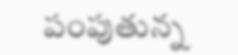పంపుతున్న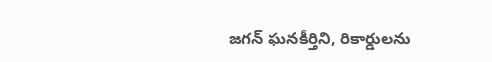జగన్ ఘనకీర్తిని, రికార్డులను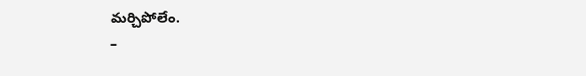మర్చిపోలేం.
–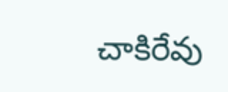చాకిరేవు